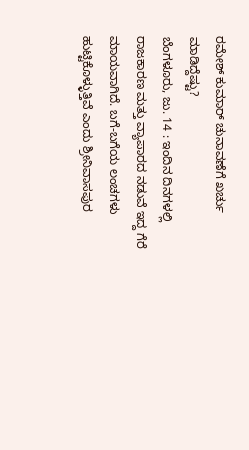ರಮೇಶ್ ಕುಮಾರ್ ಚುನಾವಣೆಗೆ ಖರ್ಚು ಮಾಡಿದ್ದೆಷ್ಟು?
ಬೆಂಗಳೂರು, ಜು. 14 : ಇಂದಿನ ದಿನಗಳಲ್ಲಿ ರಾಜಕಾರಣ ಮತ್ತು ವ್ಯಾಪಾರದ ನಡುವೆ ಇದ್ದ ಗೆರೆ ಮಾಯವಾಗಿದೆ. ಬಗೆ-ಬಗೆಯ ಲಂಚಗಳು ಹುಟ್ಟಿಕೊಳ್ಳುತ್ತಿವೆ ಎಂದು ಶ್ರೀನಿವಾಸಪುರ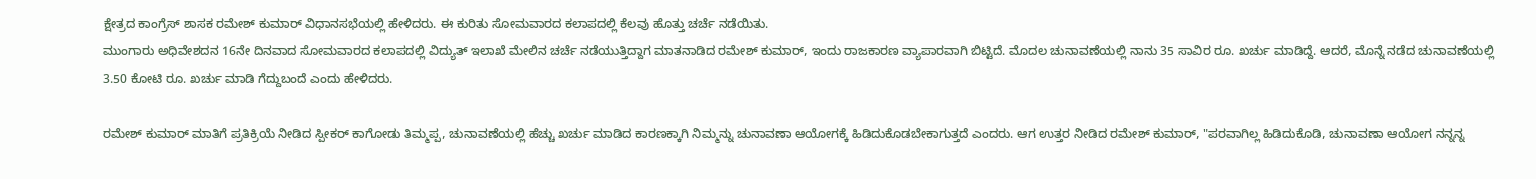ಕ್ಷೇತ್ರದ ಕಾಂಗ್ರೆಸ್ ಶಾಸಕ ರಮೇಶ್ ಕುಮಾರ್ ವಿಧಾನಸಭೆಯಲ್ಲಿ ಹೇಳಿದರು. ಈ ಕುರಿತು ಸೋಮವಾರದ ಕಲಾಪದಲ್ಲಿ ಕೆಲವು ಹೊತ್ತು ಚರ್ಚೆ ನಡೆಯಿತು.
ಮುಂಗಾರು ಅಧಿವೇಶದನ 16ನೇ ದಿನವಾದ ಸೋಮವಾರದ ಕಲಾಪದಲ್ಲಿ ವಿದ್ಯುತ್ ಇಲಾಖೆ ಮೇಲಿನ ಚರ್ಚೆ ನಡೆಯುತ್ತಿದ್ದಾಗ ಮಾತನಾಡಿದ ರಮೇಶ್ ಕುಮಾರ್, ಇಂದು ರಾಜಕಾರಣ ವ್ಯಾಪಾರವಾಗಿ ಬಿಟ್ಟಿದೆ. ಮೊದಲ ಚುನಾವಣೆಯಲ್ಲಿ ನಾನು 35 ಸಾವಿರ ರೂ. ಖರ್ಚು ಮಾಡಿದ್ದೆ. ಆದರೆ, ಮೊನ್ನೆ ನಡೆದ ಚುನಾವಣೆಯಲ್ಲಿ 3.50 ಕೋಟಿ ರೂ. ಖರ್ಚು ಮಾಡಿ ಗೆದ್ದುಬಂದೆ ಎಂದು ಹೇಳಿದರು.

ರಮೇಶ್ ಕುಮಾರ್ ಮಾತಿಗೆ ಪ್ರತಿಕ್ರಿಯೆ ನೀಡಿದ ಸ್ಪೀಕರ್ ಕಾಗೋಡು ತಿಮ್ಮಪ್ಪ, ಚುನಾವಣೆಯಲ್ಲಿ ಹೆಚ್ಚು ಖರ್ಚು ಮಾಡಿದ ಕಾರಣಕ್ಕಾಗಿ ನಿಮ್ಮನ್ನು ಚುನಾವಣಾ ಆಯೋಗಕ್ಕೆ ಹಿಡಿದುಕೊಡಬೇಕಾಗುತ್ತದೆ ಎಂದರು. ಆಗ ಉತ್ತರ ನೀಡಿದ ರಮೇಶ್ ಕುಮಾರ್, "ಪರವಾಗಿಲ್ಲ ಹಿಡಿದುಕೊಡಿ, ಚುನಾವಣಾ ಆಯೋಗ ನನ್ನನ್ನ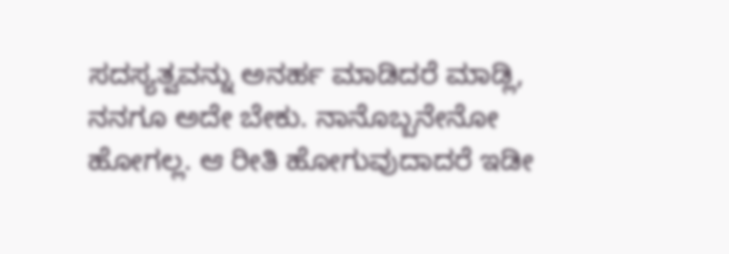ಸದಸ್ಯತ್ವವನ್ನು ಅನರ್ಹ ಮಾಡಿದರೆ ಮಾಡ್ಲಿ, ನನಗೂ ಅದೇ ಬೇಕು. ನಾನೊಬ್ಬನೇನೋ ಹೋಗಲ್ಲ. ಆ ರೀತಿ ಹೋಗುವುದಾದರೆ ಇಡೀ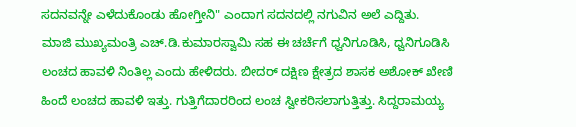ಸದನವನ್ನೇ ಎಳೆದುಕೊಂಡು ಹೋಗ್ತೀನಿ" ಎಂದಾಗ ಸದನದಲ್ಲಿ ನಗುವಿನ ಅಲೆ ಎದ್ದಿತು.
ಮಾಜಿ ಮುಖ್ಯಮಂತ್ರಿ ಎಚ್.ಡಿ.ಕುಮಾರಸ್ವಾಮಿ ಸಹ ಈ ಚರ್ಚೆಗೆ ಧ್ವನಿಗೂಡಿಸಿ, ಧ್ವನಿಗೂಡಿಸಿ ಲಂಚದ ಹಾವಳಿ ನಿಂತಿಲ್ಲ ಎಂದು ಹೇಳಿದರು. ಬೀದರ್ ದಕ್ಷಿಣ ಕ್ಷೇತ್ರದ ಶಾಸಕ ಅಶೋಕ್ ಖೇಣಿ ಹಿಂದೆ ಲಂಚದ ಹಾವಳಿ ಇತ್ತು. ಗುತ್ತಿಗೆದಾರರಿಂದ ಲಂಚ ಸ್ವೀಕರಿಸಲಾಗುತ್ತಿತ್ತು. ಸಿದ್ದರಾಮಯ್ಯ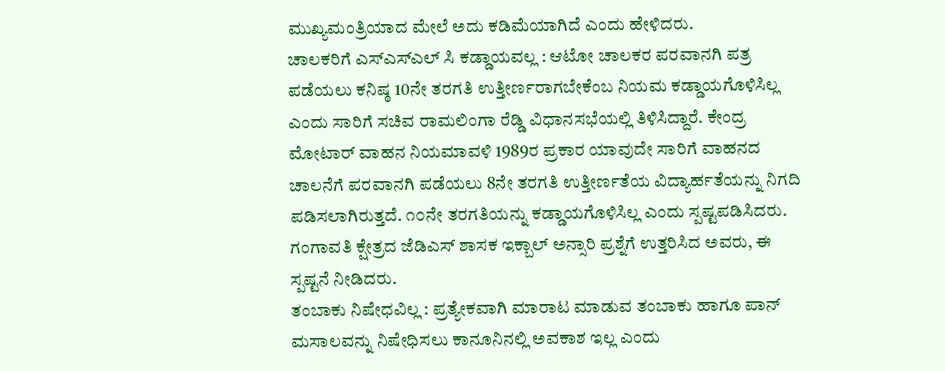ಮುಖ್ಯಮಂತ್ರಿಯಾದ ಮೇಲೆ ಅದು ಕಡಿಮೆಯಾಗಿದೆ ಎಂದು ಹೇಳಿದರು.
ಚಾಲಕರಿಗೆ ಎಸ್ಎಸ್ಎಲ್ ಸಿ ಕಡ್ಡಾಯವಲ್ಲ : ಆಟೋ ಚಾಲಕರ ಪರವಾನಗಿ ಪತ್ರ ಪಡೆಯಲು ಕನಿಷ್ಠ 10ನೇ ತರಗತಿ ಉತ್ತೀರ್ಣರಾಗಬೇಕೆಂಬ ನಿಯಮ ಕಡ್ಡಾಯಗೊಳಿಸಿಲ್ಲ ಎಂದು ಸಾರಿಗೆ ಸಚಿವ ರಾಮಲಿಂಗಾ ರೆಡ್ಡಿ ವಿಧಾನಸಭೆಯಲ್ಲಿ ತಿಳಿಸಿದ್ದಾರೆ. ಕೇಂದ್ರ ಮೋಟಾರ್ ವಾಹನ ನಿಯಮಾವಳಿ 1989ರ ಪ್ರಕಾರ ಯಾವುದೇ ಸಾರಿಗೆ ವಾಹನದ ಚಾಲನೆಗೆ ಪರವಾನಗಿ ಪಡೆಯಲು 8ನೇ ತರಗತಿ ಉತ್ತೀರ್ಣತೆಯ ವಿದ್ಯಾರ್ಹತೆಯನ್ನು ನಿಗದಿ ಪಡಿಸಲಾಗಿರುತ್ತದೆ. ೧೦ನೇ ತರಗತಿಯನ್ನು ಕಡ್ಡಾಯಗೊಳಿಸಿಲ್ಲ ಎಂದು ಸ್ಪಷ್ಟಪಡಿಸಿದರು. ಗಂಗಾವತಿ ಕ್ಷೇತ್ರದ ಜೆಡಿಎಸ್ ಶಾಸಕ ಇಕ್ಬಾಲ್ ಅನ್ಸಾರಿ ಪ್ರಶ್ನೆಗೆ ಉತ್ತರಿಸಿದ ಅವರು, ಈ ಸ್ಪಷ್ಟನೆ ನೀಡಿದರು.
ತಂಬಾಕು ನಿಷೇಧವಿಲ್ಲ : ಪ್ರತ್ಯೇಕವಾಗಿ ಮಾರಾಟ ಮಾಡುವ ತಂಬಾಕು ಹಾಗೂ ಪಾನ್ ಮಸಾಲವನ್ನು ನಿಷೇಧಿಸಲು ಕಾನೂನಿನಲ್ಲಿ ಅವಕಾಶ ಇಲ್ಲ ಎಂದು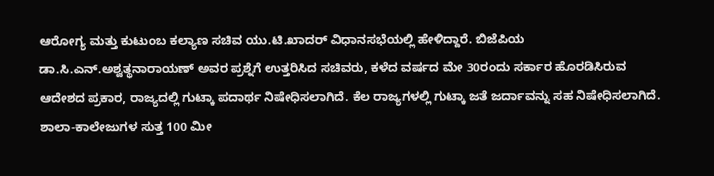ಆರೋಗ್ಯ ಮತ್ತು ಕುಟುಂಬ ಕಲ್ಯಾಣ ಸಚಿವ ಯು.ಟಿ.ಖಾದರ್ ವಿಧಾನಸಭೆಯಲ್ಲಿ ಹೇಳಿದ್ದಾರೆ. ಬಿಜೆಪಿಯ ಡಾ.ಸಿ.ಎನ್.ಅಶ್ವತ್ಥನಾರಾಯಣ್ ಅವರ ಪ್ರಶ್ನೆಗೆ ಉತ್ತರಿಸಿದ ಸಚಿವರು, ಕಳೆದ ವರ್ಷದ ಮೇ 30ರಂದು ಸರ್ಕಾರ ಹೊರಡಿಸಿರುವ ಆದೇಶದ ಪ್ರಕಾರ, ರಾಜ್ಯದಲ್ಲಿ ಗುಟ್ಕಾ ಪದಾರ್ಥ ನಿಷೇಧಿಸಲಾಗಿದೆ. ಕೆಲ ರಾಜ್ಯಗಳಲ್ಲಿ ಗುಟ್ಕಾ ಜತೆ ಜರ್ದಾವನ್ನು ಸಹ ನಿಷೇಧಿಸಲಾಗಿದೆ. ಶಾಲಾ-ಕಾಲೇಜುಗಳ ಸುತ್ತ 100 ಮೀ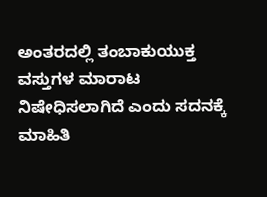ಅಂತರದಲ್ಲಿ ತಂಬಾಕುಯುಕ್ತ ವಸ್ತುಗಳ ಮಾರಾಟ ನಿಷೇಧಿಸಲಾಗಿದೆ ಎಂದು ಸದನಕ್ಕೆ ಮಾಹಿತಿ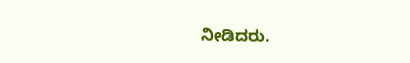ನೀಡಿದರು.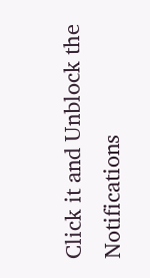Click it and Unblock the Notifications